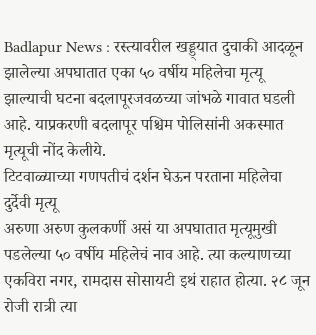Badlapur News : रस्त्यावरील खड्ड्यात दुचाकी आदळून झालेल्या अपघातात एका ५० वर्षीय महिलेचा मृत्यू झाल्याची घटना बदलापूरजवळच्या जांभळे गावात घडली आहे. याप्रकरणी बदलापूर पश्चिम पोलिसांनी अकस्मात मृत्यूची नोंद केलीये.
टिटवाळ्याच्या गणपतीचं दर्शन घेऊन परताना महिलेचा दुर्देवी मृत्यू
अरुणा अरुण कुलकर्णी असं या अपघातात मृत्यूमुखी पडलेल्या ५० वर्षीय महिलेचं नाव आहे. त्या कल्याणच्या एकविरा नगर, रामदास सोसायटी इथं राहात होत्या. २८ जून रोजी रात्री त्या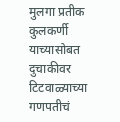मुलगा प्रतीक कुलकर्णी याच्यासोबत दुचाकीवर टिटवाळ्याच्या गणपतीचं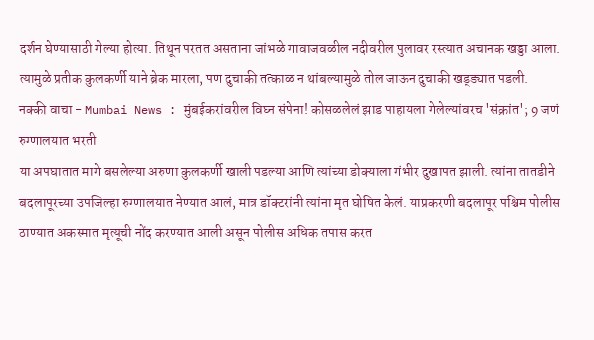दर्शन घेण्यासाठी गेल्या होत्या. तिथून परतत असताना जांभळे गावाजवळील नदीवरील पुलावर रस्त्यात अचानक खड्डा आला. त्यामुळे प्रतीक कुलकर्णी याने ब्रेक मारला, पण दुचाकी तत्काळ न थांबल्यामुळे तोल जाऊन दुचाकी खड्ड्यात पडली.
नक्की वाचा - Mumbai News : मुंबईकरांवरील विघ्न संपेना! कोसळलेलं झाड पाहायला गेलेल्यांवरच 'संक्रांत'; 9 जणं रुग्णालयात भरती
या अपघातात मागे बसलेल्या अरुणा कुलकर्णी खाली पडल्या आणि त्यांच्या डोक्याला गंभीर दुखापत झाली. त्यांना तातडीने बदलापूरच्या उपजिल्हा रुग्णालयात नेण्यात आलं, मात्र डॉक्टरांनी त्यांना मृत घोषित केलं. याप्रकरणी बदलापूर पश्चिम पोलीस ठाण्यात अकस्मात मृत्यूची नोंद करण्यात आली असून पोलीस अधिक तपास करत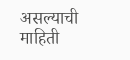असल्याची माहिती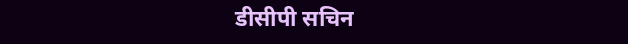डीसीपी सचिन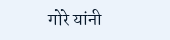गोरे यांनी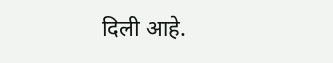दिली आहे.